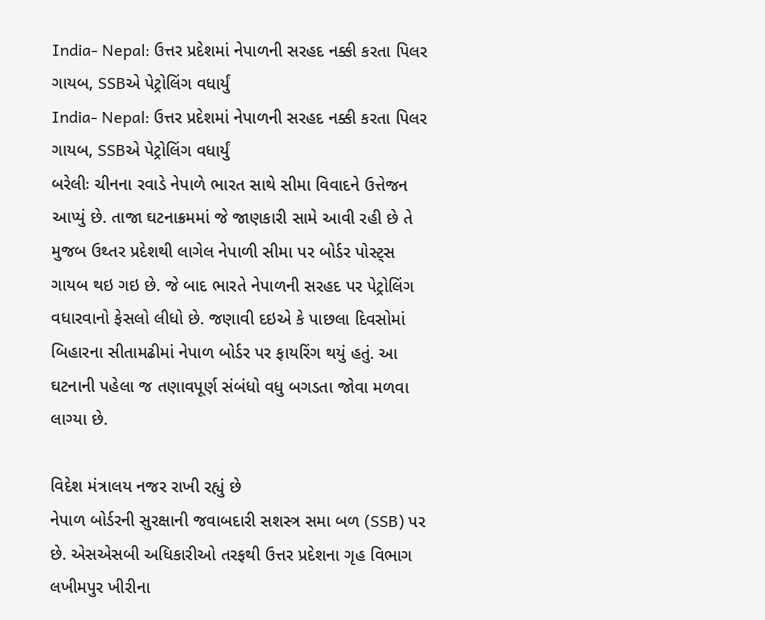India- Nepal: ઉત્તર પ્રદેશમાં નેપાળની સરહદ નક્કી કરતા પિલર ગાયબ, SSBએ પેટ્રોલિંગ વધાર્યું
India- Nepal: ઉત્તર પ્રદેશમાં નેપાળની સરહદ નક્કી કરતા પિલર ગાયબ, SSBએ પેટ્રોલિંગ વધાર્યું
બરેલીઃ ચીનના રવાડે નેપાળે ભારત સાથે સીમા વિવાદને ઉત્તેજન આપ્યું છે. તાજા ઘટનાક્રમમાં જે જાણકારી સામે આવી રહી છે તે મુજબ ઉથ્તર પ્રદેશથી લાગેલ નેપાળી સીમા પર બોર્ડર પોસ્ટ્સ ગાયબ થઇ ગઇ છે. જે બાદ ભારતે નેપાળની સરહદ પર પેટ્રોલિંગ વધારવાનો ફેસલો લીધો છે. જણાવી દઇએ કે પાછલા દિવસોમાં બિહારના સીતામઢીમાં નેપાળ બોર્ડર પર ફાયરિંગ થયું હતું. આ ઘટનાની પહેલા જ તણાવપૂર્ણ સંબંધો વધુ બગડતા જોવા મળવા લાગ્યા છે.

વિદેશ મંત્રાલય નજર રાખી રહ્યું છે
નેપાળ બોર્ડરની સુરક્ષાની જવાબદારી સશસ્ત્ર સમા બળ (SSB) પર છે. એસએસબી અધિકારીઓ તરફથી ઉત્તર પ્રદેશના ગૃહ વિભાગ લખીમપુર ખીરીના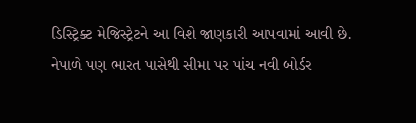ડિસ્ટ્રિક્ટ મેજિસ્ટ્રેટને આ વિશે જાણકારી આપવામાં આવી છે. નેપાળે પણ ભારત પાસેથી સીમા પર પાંચ નવી બોર્ડર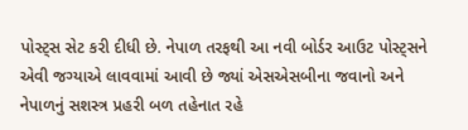પોસ્ટ્સ સેટ કરી દીધી છે. નેપાળ તરફથી આ નવી બોર્ડર આઉટ પોસ્ટ્સને એવી જગ્યાએ લાવવામાં આવી છે જ્યાં એસએસબીના જવાનો અને નેપાળનું સશસ્ત્ર પ્રહરી બળ તહેનાત રહે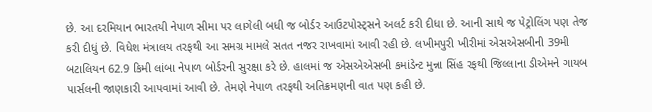છે. આ દરમિયાન ભારતયી નેપાળ સીમા પર લાગેલી બધી જ બોર્ડર આઉટપોસ્ટ્સને અલર્ટ કરી દીધા છે. આની સાથે જ પેટ્રોલિંગ પણ તેજ કરી દીધું છે. વિધેશ મંત્રાલય તરફથી આ સમગ્ર મામલે સતત નજર રાખવામાં આવી રહી છે. લખીમપુરી ખીરીમાં એસએસબીની 39મી બટાલિયન 62.9 કિમી લાંબા નેપાળ બોર્ડરની સુરક્ષા કરે છે. હાલમાં જ એસએએસબી કમાંડેન્ટ મુન્ના સિંહ રફથી જિલ્લાના ડીએમને ગાયબ પાર્સલની જાણકારી આપવામાં આવી છે. તેમણે નેપાળ તરફથી અતિક્રમણની વાત પણ કહી છે.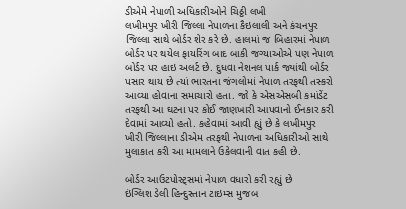ડીએમે નેપાળી અધિકારીઓને ચિઠ્ઠી લખી
લખીમપુર ખીરી જિલ્લા નેપાળના કૈઇલાલી અને કંચનપુર જિલ્લા સાથે બોર્ડર શેર કરે છે. હાલમાં જ બિહારમાં નેપાળ બોર્ડર પર થયેલ ફાયરિંગ બાદ બાકી જગ્યાઓએ પણ નેપાળ બોર્ડર પર હાઇ અલર્ટ છે. દુધવા નેશનલ પાર્ક જ્યાંથી બોર્ડર પસાર થાય છે ત્યાં ભારતના જંગલોમાં નેપાળ તરફથી તસ્કરો આવ્યા હોવાના સમાચારો હતા. જો કે એસએસબી કમાંડેંટ તરફથી આ ઘટના પર કોઈ જાણખારી આપવાનો ઈનકાર કરી દેવામાં આવ્યો હતો. કહેવામાં આવી હ્યું છે કે લખીમપુર ખીરી જિલ્લાના ડીએમ તરફથી નેપાળના અધિકારીઓ સાથે મુલાકાત કરી આ મામલાને ઉકેલવાની વાત કહી છે.

બોર્ડર આઉટપોસ્ટ્સમાં નેપાળ વધારો કરી રહ્યું છે
ઇંગ્લિશ ડેલી હિન્દુસ્તાન ટાઇમ્સ મુજબ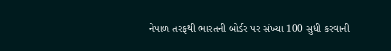નેપાળ તરફથી ભારતની બોર્ડર પર સંખ્યા 100 સુધી કરવાની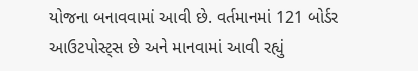યોજના બનાવવામાં આવી છે. વર્તમાનમાં 121 બોર્ડર આઉટપોસ્ટ્સ છે અને માનવામાં આવી રહ્યું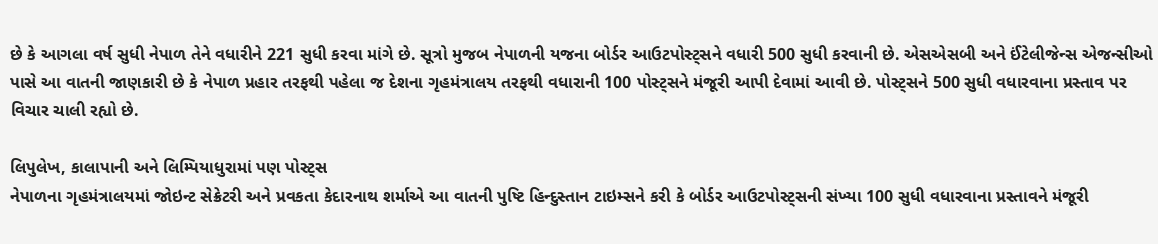છે કે આગલા વર્ષ સુધી નેપાળ તેને વધારીને 221 સુધી કરવા માંગે છે. સૂત્રો મુજબ નેપાળની યજના બોર્ડર આઉટપોસ્ટ્સને વધારી 500 સુધી કરવાની છે. એસએસબી અને ઈંટેલીજેન્સ એજન્સીઓ પાસે આ વાતની જાણકારી છે કે નેપાળ પ્રહાર તરફથી પહેલા જ દેશના ગૃહમંત્રાલય તરફથી વધારાની 100 પોસ્ટ્સને મંજૂરી આપી દેવામાં આવી છે. પોસ્ટ્સને 500 સુધી વધારવાના પ્રસ્તાવ પર વિચાર ચાલી રહ્યો છે.

લિપુલેખ, કાલાપાની અને લિમ્પિયાધુરામાં પણ પોસ્ટ્સ
નેપાળના ગૃહમંત્રાલયમાં જોઇન્ટ સેક્રેટરી અને પ્રવકતા કેદારનાથ શર્માએ આ વાતની પુષ્ટિ હિન્દુસ્તાન ટાઇમ્સને કરી કે બોર્ડર આઉટપોસ્ટ્સની સંખ્યા 100 સુધી વધારવાના પ્રસ્તાવને મંજૂરી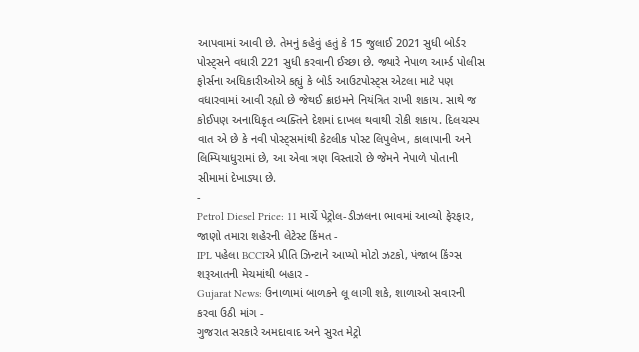આપવામાં આવી છે. તેમનું કહેવું હતું કે 15 જુલાઈ 2021 સુધી બોર્ડર પોસ્ટ્સને વધારી 221 સુધી કરવાની ઈચ્છા છે. જ્યારે નેપાળ આર્મ્ડ પોલીસ ફોર્સના અધિકારીઓએ કહ્યું કે બોર્ડ આઉટપોસ્ટ્સ એટલા માટે પણ વધારવામાં આવી રહ્યો છે જેથઈ ક્રાઇમને નિયંત્રિત રાખી શકાય. સાથે જ કોઈપણ અનાધિકૃત વ્યક્તિને દેશમાં દાખલ થવાથી રોકી શકાય. દિલચસ્પ વાત એ છે કે નવી પોસ્ટ્સમાંથી કેટલીક પોસ્ટ લિપુલેખ, કાલાપાની અને લિમ્પિયાધુરામાં છે, આ એવા ત્રણ વિસ્તારો છે જેમને નેપાળે પોતાની સીમામાં દેખાડ્યા છે.
-
Petrol Diesel Price: 11 માર્ચે પેટ્રોલ-ડીઝલના ભાવમાં આવ્યો ફેરફાર, જાણો તમારા શહેરની લેટેસ્ટ કિંમત -
IPL પહેલા BCCIએ પ્રીતિ ઝિન્ટાને આપ્યો મોટો ઝટકો, પંજાબ કિંગ્સ શરૂઆતની મેચમાંથી બહાર -
Gujarat News: ઉનાળામાં બાળકને લૂ લાગી શકે, શાળાઓ સવારની કરવા ઉઠી માંગ -
ગુજરાત સરકારે અમદાવાદ અને સુરત મેટ્રો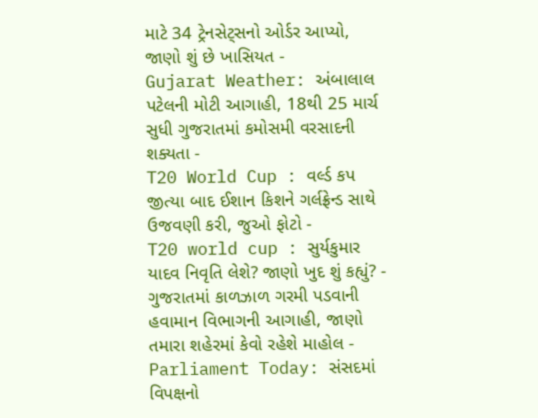માટે 34 ટ્રેનસેટ્સનો ઓર્ડર આપ્યો, જાણો શું છે ખાસિયત -
Gujarat Weather: અંબાલાલ પટેલની મોટી આગાહી, 18થી 25 માર્ચ સુધી ગુજરાતમાં કમોસમી વરસાદની શક્યતા -
T20 World Cup : વર્લ્ડ કપ જીત્યા બાદ ઈશાન કિશને ગર્લફ્રેન્ડ સાથે ઉજવણી કરી, જુઓ ફોટો -
T20 world cup : સુર્યકુમાર યાદવ નિવૃતિ લેશે? જાણો ખુદ શું કહ્યું? -
ગુજરાતમાં કાળઝાળ ગરમી પડવાની હવામાન વિભાગની આગાહી, જાણો તમારા શહેરમાં કેવો રહેશે માહોલ -
Parliament Today: સંસદમાં વિપક્ષનો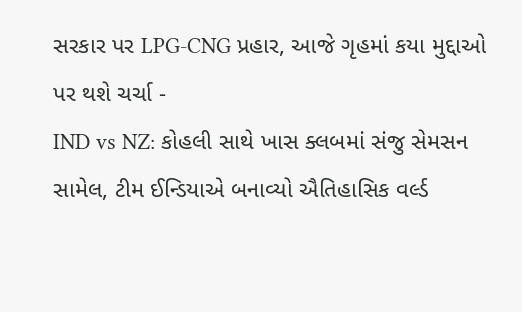સરકાર પર LPG-CNG પ્રહાર, આજે ગૃહમાં કયા મુદ્દાઓ પર થશે ચર્ચા -
IND vs NZ: કોહલી સાથે ખાસ ક્લબમાં સંજુ સેમસન સામેલ, ટીમ ઈન્ડિયાએ બનાવ્યો ઐતિહાસિક વર્લ્ડ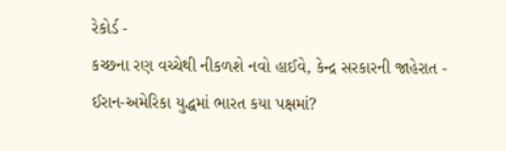રેકોર્ડ -
કચ્છના રણ વચ્ચેથી નીકળશે નવો હાઈવે, કેન્દ્ર સરકારની જાહેરાત -
ઈરાન-અમેરિકા યુદ્ધમાં ભારત કયા પક્ષમાં?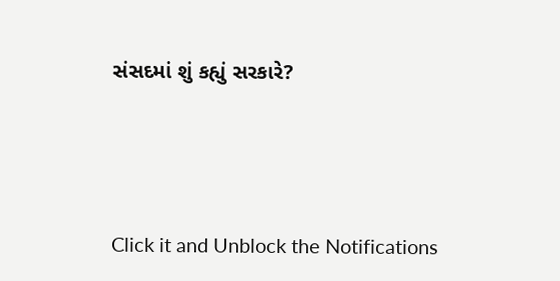સંસદમાં શું કહ્યું સરકારે?





Click it and Unblock the Notifications